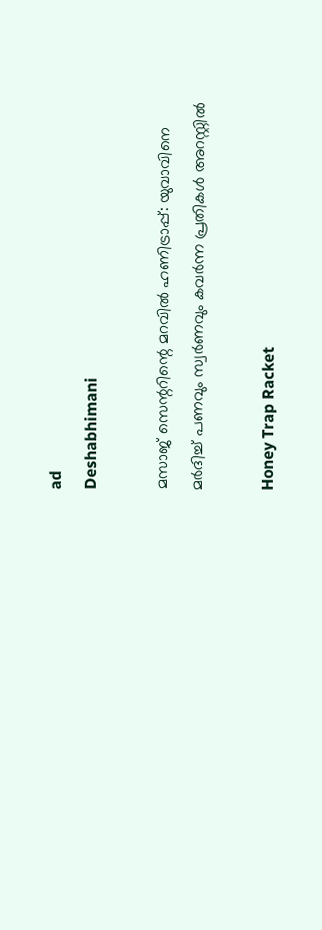ad
Deshabhimani

മസാജ് സെന്ററിന്റെ മറവിൽ ഹണിട്രാപ്പ്: യുവാവിനെ മർദിച്ച് പണവും സ്വർണവും കവർന്ന പ്രതികൾ അറസ്റ്റിൽ

Honey Trap Racket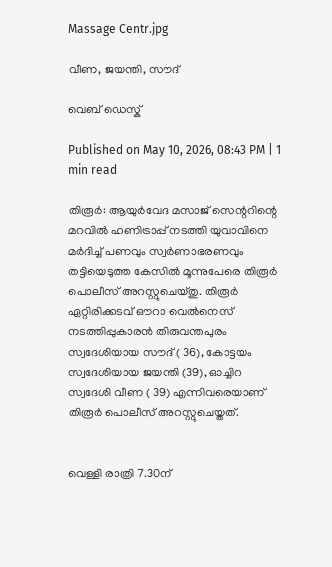Massage Centr.jpg

വീണ, ജയന്തി, സ‍ൗദ്

വെബ് ഡെസ്ക്

Published on May 10, 2026, 08:43 PM | 1 min read

തിരൂർ: ആയുർവേദ മസാജ് സെന്ററിന്റെ മറവിൽ ഹണിട്രാപ്പ് നടത്തി യുവാവിനെ മർദിച്ച് പണവും സ്വർണാഭരണവും തട്ടിയെടുത്ത കേസിൽ മൂന്നുപേരെ തിരൂർ പൊലീസ് അറസ്റ്റുചെയ്തു. തിരൂർ ഏറ്റിരിക്കടവ് ഔറാ വെൽനെസ് നടത്തിപ്പുകാരൻ തിരുവന്തപുരം സ്വദേശിയായ സ‍ൗദ് ( 36), കോട്ടയം സ്വദേശിയായ ജയന്തി (39), ഓച്ചിറ സ്വദേശി വീണ ( 39) എന്നിവരെയാണ് തിരൂർ പൊലീസ് അറസ്റ്റുചെയ്തത്.


വെള്ളി രാത്രി 7.30ന്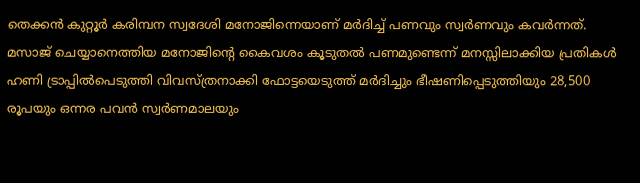തെക്കൻ കുറ്റൂർ കരിമ്പന സ്വദേശി മനോജിന്നെയാണ് മർദിച്ച് പണവും സ്വർണവും കവർന്നത്. മസാജ് ചെയ്യാനെത്തിയ മനോജിന്റെ കൈവശം കൂടുതൽ പണമുണ്ടെന്ന് മനസ്സിലാക്കിയ പ്രതികൾ ഹണി ട്രാപ്പിൽപെടുത്തി വിവസ്ത്രനാക്കി ഫോട്ടയെടുത്ത് മർദിച്ചും ഭീഷണിപ്പെടുത്തിയും 28,500 രൂപയും ഒന്നര പവൻ സ്വർണമാലയും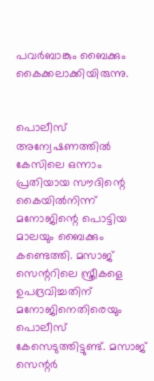പവർബാങ്കും ബൈക്കും കൈക്കലാക്കിയിരുന്നു.


പൊലീസ് അന്വേഷണത്തിൽ കേസിലെ ഒന്നാം പ്രതിയായ സ‍ൗദിന്റെ കൈയിൽനിന്ന്‌ മനോജിന്റെ പൊട്ടിയ മാലയും ബൈക്കും കണ്ടെത്തി. മസാജ് സെന്ററിലെ സ്ത്രീകളെ ഉപദ്രവിച്ചതിന് മനോജിനെതിരെയും പൊലീസ് കേസെടുത്തിട്ടുണ്ട്. മസാജ് സെന്റർ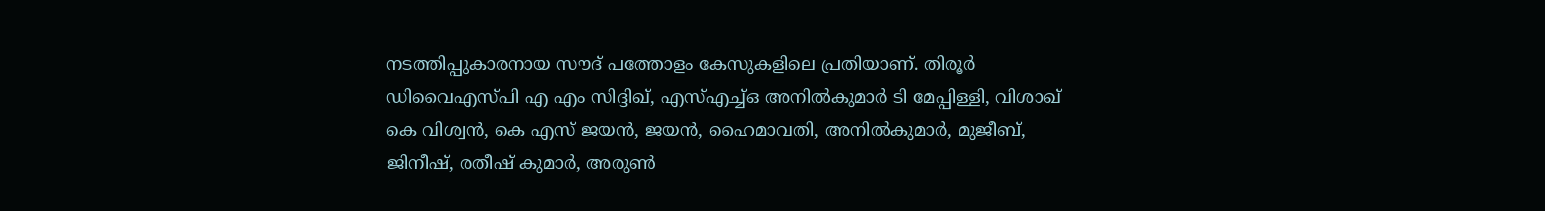നടത്തിപ്പുകാരനായ സ‍ൗദ് പത്തോളം കേസുകളിലെ പ്രതിയാണ്. തിരൂർ ഡിവൈഎസ്‌പി എ എം സിദ്ദിഖ്, എസ്എച്ച്ഒ അനിൽകുമാർ ടി മേപ്പിള്ളി, വിശാഖ് കെ വിശ്വൻ, കെ എസ് ജയൻ, ജയൻ, ഹൈമാവതി, അനിൽകുമാർ, മുജീബ്, ജിനീഷ്, രതീഷ് കുമാർ, അരുൺ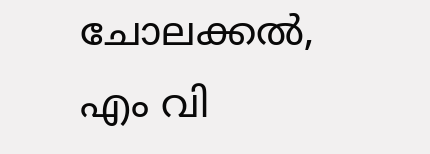ചോലക്കൽ, എം വി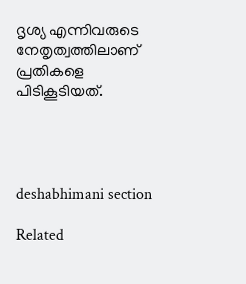ദൃശ്യ എന്നിവരുടെ നേതൃത്വത്തിലാണ് പ്രതികളെ പിടികൂടിയത്.




deshabhimani section

Related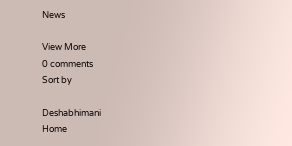News

View More
0 comments
Sort by

Deshabhimani
Home